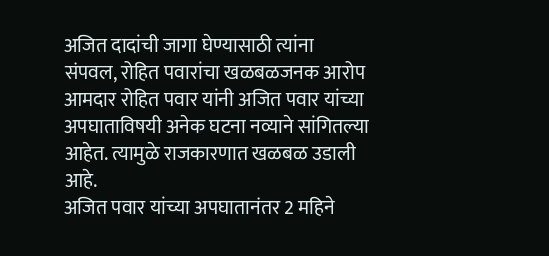अजित दादांची जागा घेण्यासाठी त्यांना संपवल, रोहित पवारांचा खळबळजनक आरोप
आमदार रोहित पवार यांनी अजित पवार यांच्या अपघाताविषयी अनेक घटना नव्याने सांगितल्या आहेत. त्यामुळे राजकारणात खळबळ उडाली आहे.
अजित पवार यांच्या अपघातानंतर 2 महिने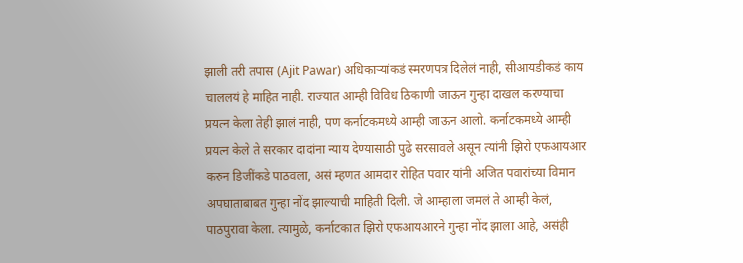झाली तरी तपास (Ajit Pawar) अधिकाऱ्यांकडं स्मरणपत्र दिलेलं नाही, सीआयडीकडं काय चाललयं हे माहित नाही. राज्यात आम्ही विविध ठिकाणी जाऊन गुन्हा दाखल करण्याचा प्रयत्न केला तेही झालं नाही, पण कर्नाटकमध्ये आम्ही जाऊन आलो. कर्नाटकमध्ये आम्ही प्रयत्न केले ते सरकार दादांना न्याय देण्यासाठी पुढे सरसावले असून त्यांनी झिरो एफआयआर करुन डिजींकडे पाठवला, असं म्हणत आमदार रोहित पवार यांनी अजित पवारांच्या विमान अपघाताबाबत गुन्हा नोंद झाल्याची माहिती दिली. जे आम्हाला जमलं ते आम्ही केलं, पाठपुरावा केला. त्यामुळे, कर्नाटकात झिरो एफआयआरने गुन्हा नोंद झाला आहे, असंही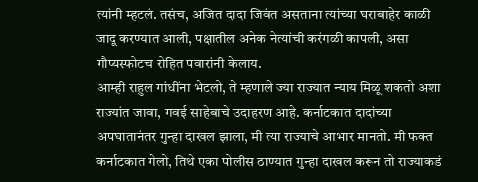त्यांनी म्हटलं. तसंच, अजित दादा जिवंत असताना त्यांच्या घराबाहेर काळी जादू करण्यात आली, पक्षातील अनेक नेत्यांची करंगळी कापली, असा गौप्यस्फोटच रोहित पवारांनी केलाय.
आम्ही राहुल गांधींना भेटलो, ते म्हणाले ज्या राज्यात न्याय मिळू शकतो अशा राज्यांत जावा, गवई साहेबाचे उदाहरण आहे. कर्नाटकात दादांच्या अपघातानंतर गुन्हा दाखल झाला, मी त्या राज्याचे आभार मानतो. मी फक्त कर्नाटकात गेलो, तिथे एका पोलीस ठाण्यात गुन्हा दाखल करून तो राज्याकडं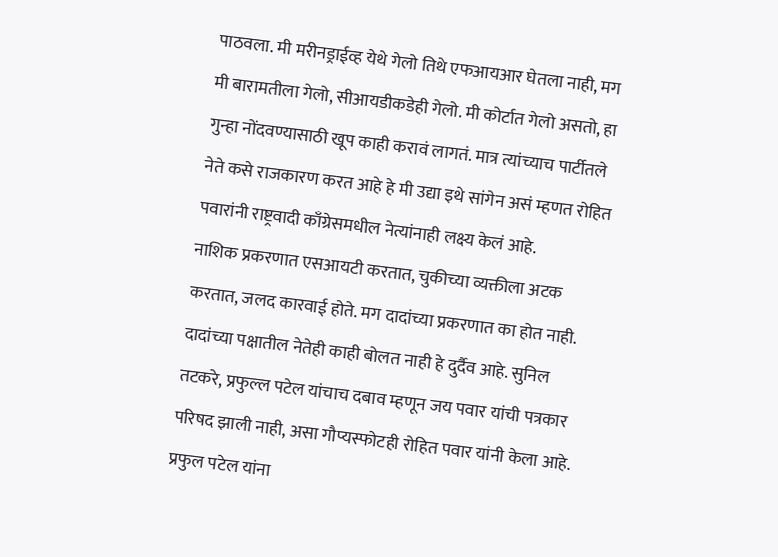पाठवला. मी मरीनड्राईव्ह येथे गेलो तिथे एफआयआर घेतला नाही, मग मी बारामतीला गेलो, सीआयडीकडेही गेलो. मी कोर्टात गेलो असतो, हा गुन्हा नोंदवण्यासाठी खूप काही करावं लागतं. मात्र त्यांच्याच पार्टीतले नेते कसे राजकारण करत आहे हे मी उद्या इथे सांगेन असं म्हणत रोहित पवारांनी राष्ट्रवादी काँग्रेसमधील नेत्यांनाही लक्ष्य केलं आहे.
नाशिक प्रकरणात एसआयटी करतात, चुकीच्या व्यक्तीला अटक करतात, जलद कारवाई होते. मग दादांच्या प्रकरणात का होत नाही. दादांच्या पक्षातील नेतेही काही बोलत नाही हे दुर्दैव आहे. सुनिल तटकरे, प्रफुल्ल पटेल यांचाच दबाव म्हणून जय पवार यांची पत्रकार परिषद झाली नाही, असा गौप्यस्फोटही रोहित पवार यांनी केला आहे. प्रफुल पटेल यांना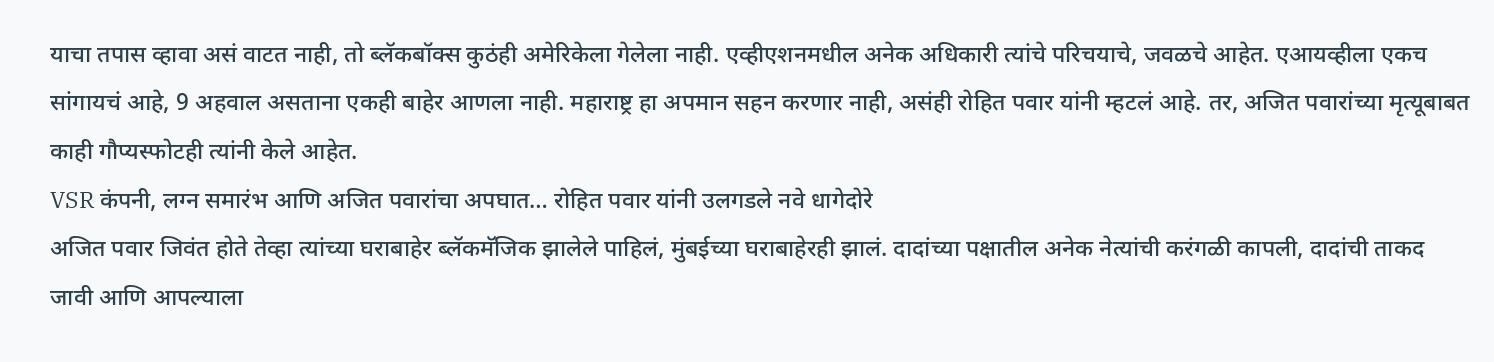याचा तपास व्हावा असं वाटत नाही, तो ब्लॅकबॉक्स कुठंही अमेरिकेला गेलेला नाही. एव्हीएशनमधील अनेक अधिकारी त्यांचे परिचयाचे, जवळचे आहेत. एआयव्हीला एकच सांगायचं आहे, 9 अहवाल असताना एकही बाहेर आणला नाही. महाराष्ट्र हा अपमान सहन करणार नाही, असंही रोहित पवार यांनी म्हटलं आहे. तर, अजित पवारांच्या मृत्यूबाबत काही गौप्यस्फोटही त्यांनी केले आहेत.
VSR कंपनी, लग्न समारंभ आणि अजित पवारांचा अपघात… रोहित पवार यांनी उलगडले नवे धागेदोरे
अजित पवार जिवंत होते तेव्हा त्यांच्या घराबाहेर ब्लॅकमॅजिक झालेले पाहिलं, मुंबईच्या घराबाहेरही झालं. दादांच्या पक्षातील अनेक नेत्यांची करंगळी कापली, दादांची ताकद जावी आणि आपल्याला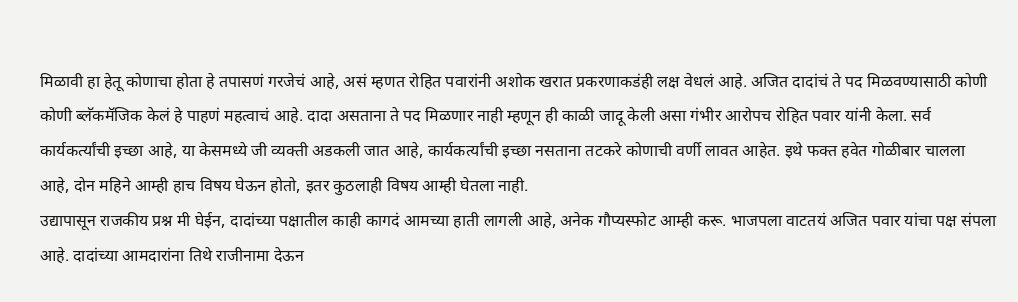मिळावी हा हेतू कोणाचा होता हे तपासणं गरजेचं आहे, असं म्हणत रोहित पवारांनी अशोक खरात प्रकरणाकडंही लक्ष वेधलं आहे. अजित दादांचं ते पद मिळवण्यासाठी कोणी कोणी ब्लॅकमॅजिक केलं हे पाहणं महत्वाचं आहे. दादा असताना ते पद मिळणार नाही म्हणून ही काळी जादू केली असा गंभीर आरोपच रोहित पवार यांनी केला. सर्व कार्यकर्त्यांची इच्छा आहे, या केसमध्ये जी व्यक्ती अडकली जात आहे, कार्यकर्त्यांची इच्छा नसताना तटकरे कोणाची वर्णी लावत आहेत. इथे फक्त हवेत गोळीबार चालला आहे, दोन महिने आम्ही हाच विषय घेऊन होतो, इतर कुठलाही विषय आम्ही घेतला नाही.
उद्यापासून राजकीय प्रश्न मी घेईन, दादांच्या पक्षातील काही कागदं आमच्या हाती लागली आहे, अनेक गौप्यस्फोट आम्ही करू. भाजपला वाटतयं अजित पवार यांचा पक्ष संपला आहे. दादांच्या आमदारांना तिथे राजीनामा देऊन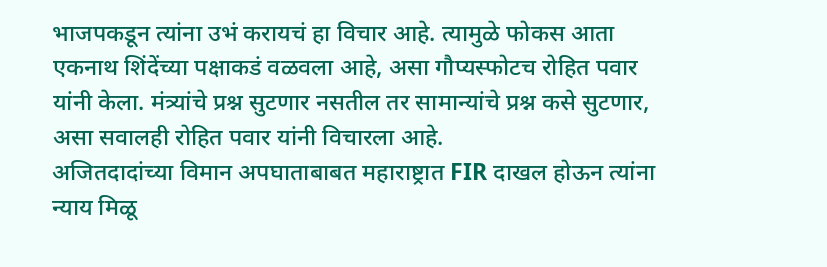भाजपकडून त्यांना उभं करायचं हा विचार आहे. त्यामुळे फोकस आता एकनाथ शिंदेंच्या पक्षाकडं वळवला आहे, असा गौप्यस्फोटच रोहित पवार यांनी केला. मंत्र्यांचे प्रश्न सुटणार नसतील तर सामान्यांचे प्रश्न कसे सुटणार, असा सवालही रोहित पवार यांनी विचारला आहे.
अजितदादांच्या विमान अपघाताबाबत महाराष्ट्रात FIR दाखल होऊन त्यांना न्याय मिळू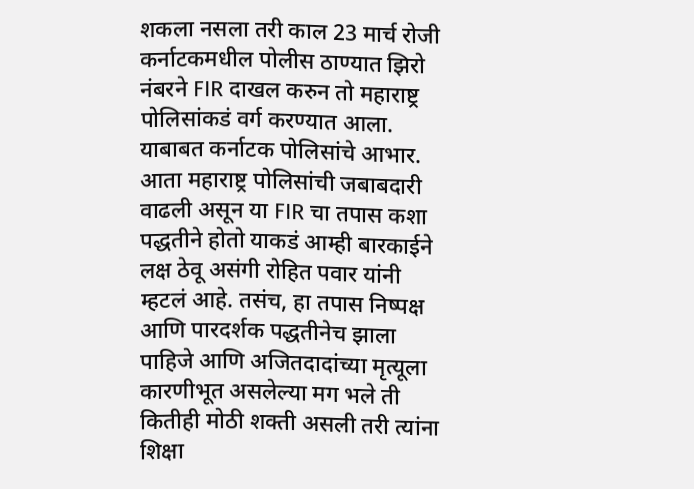शकला नसला तरी काल 23 मार्च रोजी कर्नाटकमधील पोलीस ठाण्यात झिरो नंबरने FIR दाखल करुन तो महाराष्ट्र पोलिसांकडं वर्ग करण्यात आला. याबाबत कर्नाटक पोलिसांचे आभार. आता महाराष्ट्र पोलिसांची जबाबदारी वाढली असून या FIR चा तपास कशा पद्धतीने होतो याकडं आम्ही बारकाईने लक्ष ठेवू असंगी रोहित पवार यांनी म्हटलं आहे. तसंच, हा तपास निष्पक्ष आणि पारदर्शक पद्धतीनेच झाला पाहिजे आणि अजितदादांच्या मृत्यूला कारणीभूत असलेल्या मग भले ती कितीही मोठी शक्ती असली तरी त्यांना शिक्षा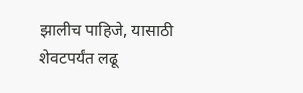झालीच पाहिजे, यासाठी शेवटपर्यंत लढू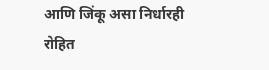आणि जिंकू असा निर्धारही रोहित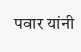पवार यांनी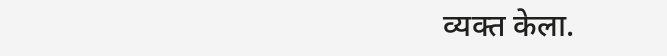व्यक्त केला.